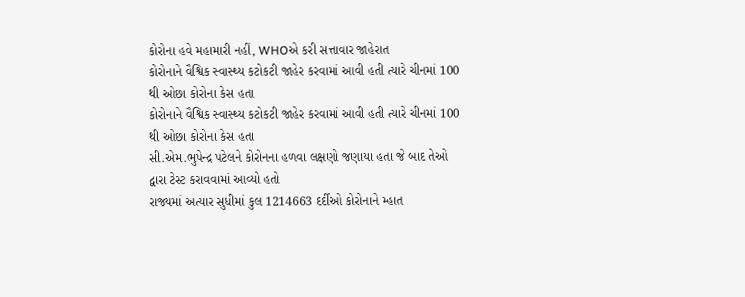કોરોના હવે મહામારી નહીં, WHOએ કરી સત્તાવાર જાહેરાત
કોરોનાને વૈશ્વિક સ્વાસ્થ્ય કટોકટી જાહેર કરવામાં આવી હતી ત્યારે ચીનમાં 100 થી ઓછા કોરોના કેસ હતા
કોરોનાને વૈશ્વિક સ્વાસ્થ્ય કટોકટી જાહેર કરવામાં આવી હતી ત્યારે ચીનમાં 100 થી ઓછા કોરોના કેસ હતા
સી.એમ.ભુપેન્દ્ર પટેલને કોરોનના હળવા લક્ષણો જણાયા હતા જે બાદ તેઓ દ્વારા ટેસ્ટ કરાવવામાં આવ્યો હતો
રાજ્યમાં અત્યાર સુધીમાં કુલ 1214663 દર્દીઓ કોરોનાને મ્હાત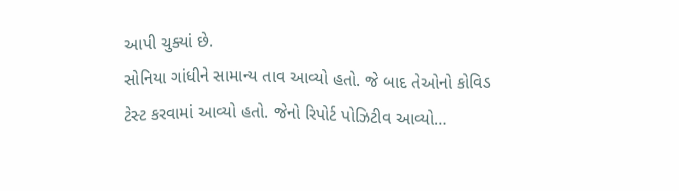આપી ચુક્યાં છે.
સોનિયા ગાંધીને સામાન્ય તાવ આવ્યો હતો. જે બાદ તેઓનો કોવિડ ટેસ્ટ કરવામાં આવ્યો હતો. જેનો રિપોર્ટ પોઝિટીવ આવ્યો…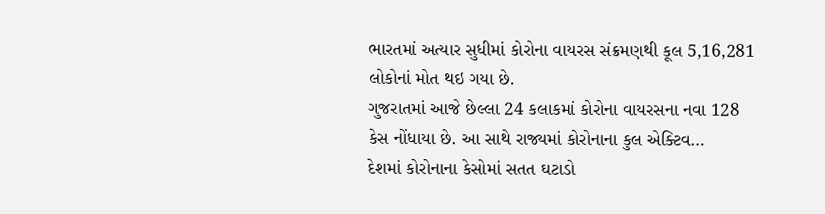ભારતમાં અત્યાર સુધીમાં કોરોના વાયરસ સંક્રમણથી કૂલ 5,16,281 લોકોનાં મોત થઇ ગયા છે.
ગુજરાતમાં આજે છેલ્લા 24 કલાકમાં કોરોના વાયરસના નવા 128 કેસ નોંધાયા છે. આ સાથે રાજ્યમાં કોરોનાના કુલ એક્ટિવ…
દેશમાં કોરોનાના કેસોમાં સતત ઘટાડો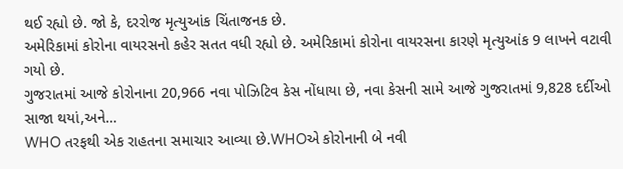થઈ રહ્યો છે. જો કે, દરરોજ મૃત્યુઆંક ચિંતાજનક છે.
અમેરિકામાં કોરોના વાયરસનો કહેર સતત વધી રહ્યો છે. અમેરિકામાં કોરોના વાયરસના કારણે મૃત્યુઆંક 9 લાખને વટાવી ગયો છે.
ગુજરાતમાં આજે કોરોનાના 20,966 નવા પોઝિટિવ કેસ નોંધાયા છે, નવા કેસની સામે આજે ગુજરાતમાં 9,828 દર્દીઓ સાજા થયાં,અને…
WHO તરફથી એક રાહતના સમાચાર આવ્યા છે.WHOએ કોરોનાની બે નવી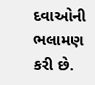દવાઓની ભલામણ કરી છે.